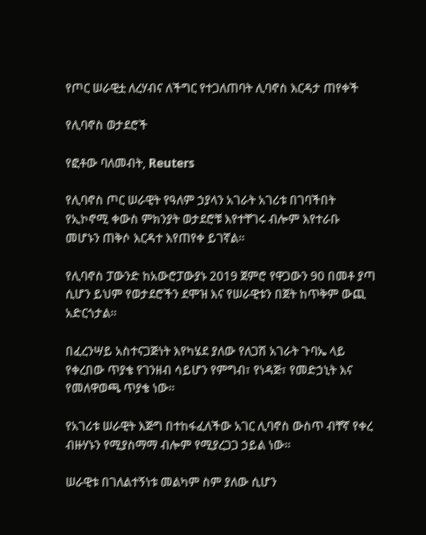የጦር ሠራዊቷ ለረሃብና ለችግር የተጋለጠባት ሊባኖስ እርዳታ ጠየቀች

የሊባኖስ ወታደሮች

የፎቶው ባለመብት, Reuters

የሊባኖስ ጦር ሠራዊት የዓለም ኃያላን አገራት አገሪቱ በገባችበት የኢኮኖሚ ቀውስ ምክንያት ወታደሮቹ እየተቸገሩ ብሎም እየተራቡ መሆኑን ጠቅሶ እርዳተ እየጠየቀ ይገኛል።

የሊባኖስ ፓውንድ ከአውሮፓውያኑ 2019 ጀምሮ የዋጋውን 90 በመቶ ያጣ ሲሆን ይህም የወታደሮችን ደሞዝ እና የሠራዊቱን በጀት ከጥቅም ውጪ አድርጎታል።

በፈረንሣይ አስተናጋጅነት እየካሄደ ያለው የለጋሽ አገራት ጉባኤ ላይ የቀረበው ጥያቄ የገንዘብ ሳይሆን የምግብ፣ የነዳጅ፣ የመድኃኒት እና የመለዋወጫ ጥያቄ ነው።

የአገሪቱ ሠራዊት እጅግ በተከፋፈለችው አገር ሊባኖስ ውስጥ ብቸኛ የቀረ ብዙሃኑን የሚያስማማ ብሎም የሚያረጋጋ ኃይል ነው።

ሠራዊቱ በገለልተኝነቱ መልካም ስም ያለው ሲሆን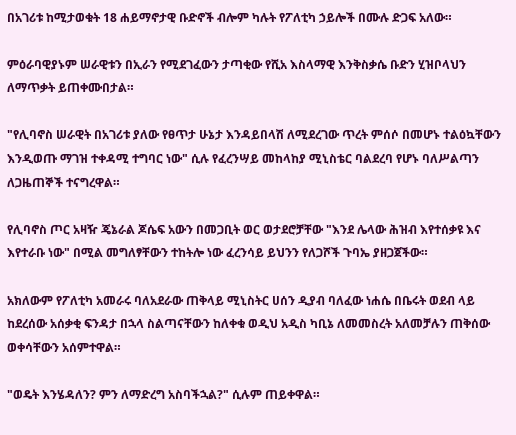በአገሪቱ ከሚታወቁት 18 ሐይማኖታዊ ቡድኖች ብሎም ካሉት የፖለቲካ ኃይሎች በሙሉ ድጋፍ አለው።

ምዕራባዊያኑም ሠራዊቱን በኢራን የሚደገፈውን ታጣቂው የሺአ እስላማዊ እንቅስቃሴ ቡድን ሂዝቦላህን ለማጥቃት ይጠቀሙበታል።

"የሊባኖስ ሠራዊት በአገሪቱ ያለው የፀጥታ ሁኔታ እንዳይበላሽ ለሚደረገው ጥረት ምሰሶ በመሆኑ ተልዕኳቸውን እንዲወጡ ማገዝ ተቀዳሚ ተግባር ነው" ሲሉ የፈረንሣይ መከላከያ ሚኒስቴር ባልደረባ የሆኑ ባለሥልጣን ለጋዜጠኞች ተናግረዋል።

የሊባኖስ ጦር አዛዥ ጄኔራል ጆሴፍ አውን በመጋቢት ወር ወታደሮቻቸው "እንደ ሌላው ሕዝብ እየተሰቃዩ እና እየተራቡ ነው" በሚል መግለፃቸውን ተከትሎ ነው ፈረንሳይ ይህንን የለጋሾች ጉባኤ ያዘጋጀችው።

አክለውም የፖለቲካ አመራሩ ባለአደራው ጠቅላይ ሚኒስትር ሀሰን ዲያብ ባለፈው ነሐሴ በቤሩት ወደብ ላይ ከደረሰው አሰቃቂ ፍንዳታ በኋላ ስልጣናቸውን ከለቀቁ ወዲህ አዲስ ካቢኔ ለመመስረት አለመቻሉን ጠቅሰው ወቀሳቸውን አሰምተዋል።

"ወዴት እንሄዳለን? ምን ለማድረግ አስባችኋል?" ሲሉም ጠይቀዋል።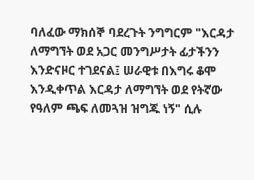ባለፈው ማክሰኞ ባደረጉት ንግግርም "እርዳታ ለማግኘት ወደ አጋር መንግሥታት ፊታችንን እንድናዞር ተገደናል፤ ሠራዊቱ በእግሩ ቆሞ እንዲቀጥል እርዳታ ለማግኘት ወደ የትኛው የዓለም ጫፍ ለመጓዝ ዝግጁ ነኝ" ሲሉ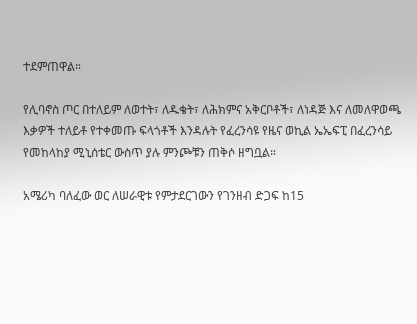ተደምጠዋል።

የሊባኖስ ጦር በተለይም ለወተት፣ ለዱቄት፣ ለሕክምና አቅርቦቶች፣ ለነዳጅ እና ለመለዋወጫ እቃዎች ተለይቶ የተቀመጡ ፍላጎቶች እንዳሉት የፈረንሳዩ የዜና ወኪል ኤኤፍፒ በፈረንሳይ የመከላከያ ሚኒሰቴር ውስጥ ያሉ ምንጮቹን ጠቅሶ ዘግቧል።

አሜሪካ ባለፈው ወር ለሠራዊቱ የምታደርገውን የገንዘብ ድጋፍ ከ15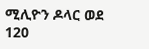ሚሊዮን ዶላር ወደ 120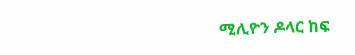ሚሊዮን ዶላር ከፍ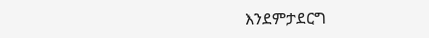እንደምታደርግ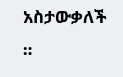አስታውቃለች ።